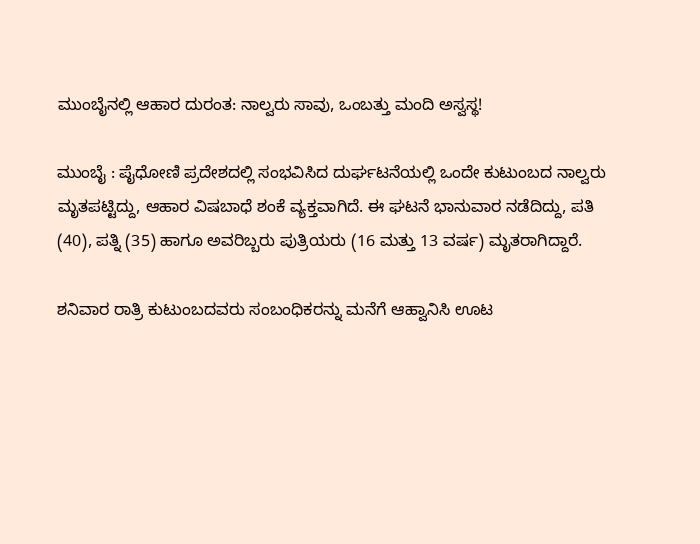ಮುಂಬೈನಲ್ಲಿ ಆಹಾರ ದುರಂತ: ನಾಲ್ವರು ಸಾವು, ಒಂಬತ್ತು ಮಂದಿ ಅಸ್ವಸ್ಥ!

ಮುಂಬೈ : ಪೈಧೋಣಿ ಪ್ರದೇಶದಲ್ಲಿ ಸಂಭವಿಸಿದ ದುರ್ಘಟನೆಯಲ್ಲಿ ಒಂದೇ ಕುಟುಂಬದ ನಾಲ್ವರು ಮೃತಪಟ್ಟಿದ್ದು, ಆಹಾರ ವಿಷಬಾಧೆ ಶಂಕೆ ವ್ಯಕ್ತವಾಗಿದೆ. ಈ ಘಟನೆ ಭಾನುವಾರ ನಡೆದಿದ್ದು, ಪತಿ (40), ಪತ್ನಿ (35) ಹಾಗೂ ಅವರಿಬ್ಬರು ಪುತ್ರಿಯರು (16 ಮತ್ತು 13 ವರ್ಷ) ಮೃತರಾಗಿದ್ದಾರೆ.

ಶನಿವಾರ ರಾತ್ರಿ ಕುಟುಂಬದವರು ಸಂಬಂಧಿಕರನ್ನು ಮನೆಗೆ ಆಹ್ವಾನಿಸಿ ಊಟ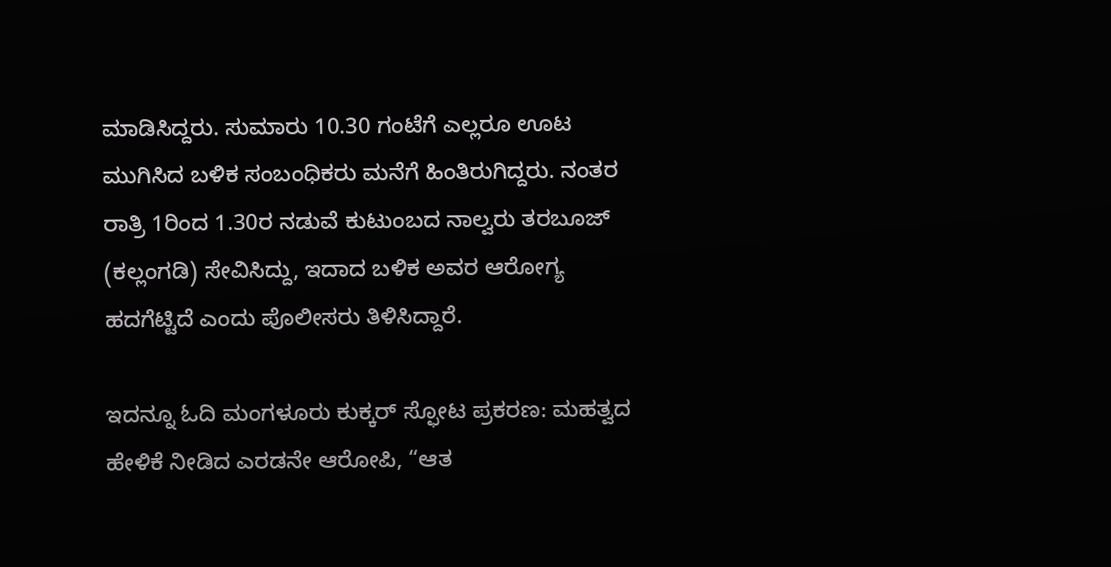ಮಾಡಿಸಿದ್ದರು. ಸುಮಾರು 10.30 ಗಂಟೆಗೆ ಎಲ್ಲರೂ ಊಟ ಮುಗಿಸಿದ ಬಳಿಕ ಸಂಬಂಧಿಕರು ಮನೆಗೆ ಹಿಂತಿರುಗಿದ್ದರು. ನಂತರ ರಾತ್ರಿ 1ರಿಂದ 1.30ರ ನಡುವೆ ಕುಟುಂಬದ ನಾಲ್ವರು ತರಬೂಜ್ (ಕಲ್ಲಂಗಡಿ) ಸೇವಿಸಿದ್ದು, ಇದಾದ ಬಳಿಕ ಅವರ ಆರೋಗ್ಯ ಹದಗೆಟ್ಟಿದೆ ಎಂದು ಪೊಲೀಸರು ತಿಳಿಸಿದ್ದಾರೆ.

ಇದನ್ನೂ ಓದಿ ಮಂಗಳೂರು ಕುಕ್ಕರ್ ಸ್ಫೋಟ ಪ್ರಕರಣ: ಮಹತ್ವದ ಹೇಳಿಕೆ ನೀಡಿದ ಎರಡನೇ ಆರೋಪಿ, “ಆತ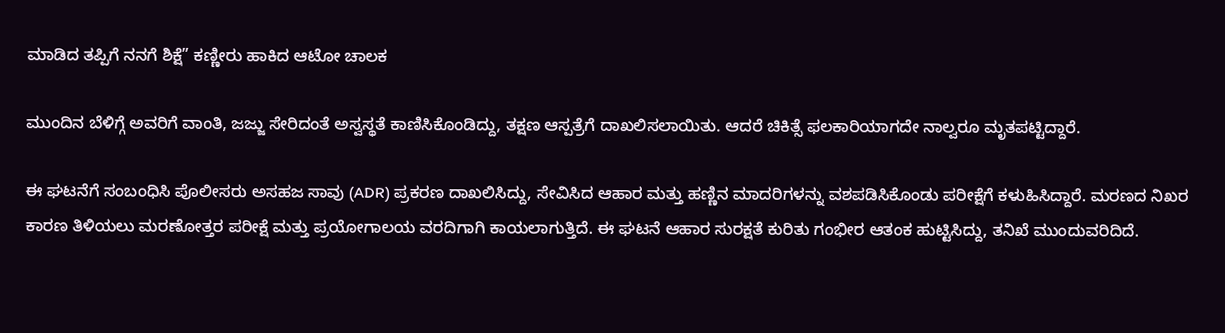ಮಾಡಿದ ತಪ್ಪಿಗೆ ನನಗೆ ಶಿಕ್ಷೆ” ಕಣ್ಣೀರು ಹಾಕಿದ ಆಟೋ ಚಾಲಕ

ಮುಂದಿನ ಬೆಳಿಗ್ಗೆ ಅವರಿಗೆ ವಾಂತಿ, ಜಜ್ಜು ಸೇರಿದಂತೆ ಅಸ್ವಸ್ಥತೆ ಕಾಣಿಸಿಕೊಂಡಿದ್ದು, ತಕ್ಷಣ ಆಸ್ಪತ್ರೆಗೆ ದಾಖಲಿಸಲಾಯಿತು. ಆದರೆ ಚಿಕಿತ್ಸೆ ಫಲಕಾರಿಯಾಗದೇ ನಾಲ್ವರೂ ಮೃತಪಟ್ಟಿದ್ದಾರೆ.

ಈ ಘಟನೆಗೆ ಸಂಬಂಧಿಸಿ ಪೊಲೀಸರು ಅಸಹಜ ಸಾವು (ADR) ಪ್ರಕರಣ ದಾಖಲಿಸಿದ್ದು, ಸೇವಿಸಿದ ಆಹಾರ ಮತ್ತು ಹಣ್ಣಿನ ಮಾದರಿಗಳನ್ನು ವಶಪಡಿಸಿಕೊಂಡು ಪರೀಕ್ಷೆಗೆ ಕಳುಹಿಸಿದ್ದಾರೆ. ಮರಣದ ನಿಖರ ಕಾರಣ ತಿಳಿಯಲು ಮರಣೋತ್ತರ ಪರೀಕ್ಷೆ ಮತ್ತು ಪ್ರಯೋಗಾಲಯ ವರದಿಗಾಗಿ ಕಾಯಲಾಗುತ್ತಿದೆ. ಈ ಘಟನೆ ಆಹಾರ ಸುರಕ್ಷತೆ ಕುರಿತು ಗಂಭೀರ ಆತಂಕ ಹುಟ್ಟಿಸಿದ್ದು, ತನಿಖೆ ಮುಂದುವರಿದಿದೆ.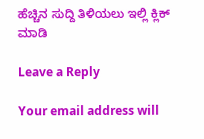ಹೆಚ್ಚಿನ ಸುದ್ದಿ ತಿಳಿಯಲು ಇಲ್ಲಿ ಕ್ಲಿಕ್ ಮಾಡಿ

Leave a Reply

Your email address will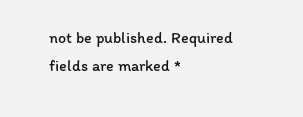not be published. Required fields are marked *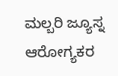ಮಲ್ಬರಿ ಜ್ಯೂಸ್ನ ಆರೋಗ್ಯಕರ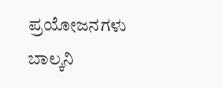ಪ್ರಯೋಜನಗಳು ಬಾಲ್ಕನಿ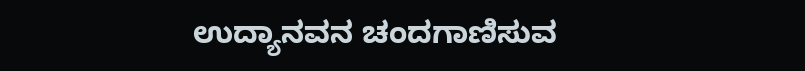ಉದ್ಯಾನವನ ಚಂದಗಾಣಿಸುವ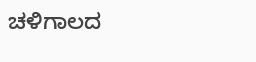ಚಳಿಗಾಲದ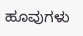ಹೂವುಗಳು